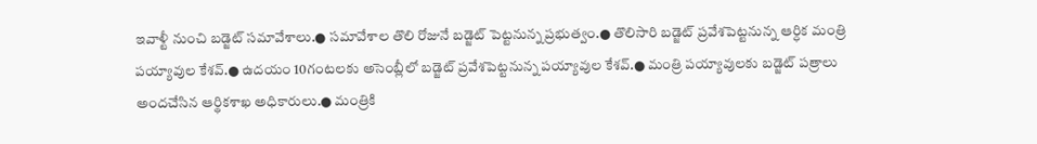ఇవాళ్టీ నుంచి బడ్జెట్ సమావేశాలు.● సమావేశాల తొలి రోజునే బడ్జెట్ పెట్టనున్న ప్రభుత్వం.● తొలిసారి బడ్జెట్ ప్రవేశపెట్టనున్న ఆర్ధిక మంత్రి పయ్యావుల కేశవ్.● ఉదయం 10గంటలకు అసెంబ్లీలో బడ్జెట్ ప్రవేశపెట్టనున్న పయ్యావుల కేశవ్.● మంత్రి పయ్యావులకు బడ్జెట్ పత్రాలు అందచేసిన ఆర్థికశాఖ అధికారులు.● మంత్రికి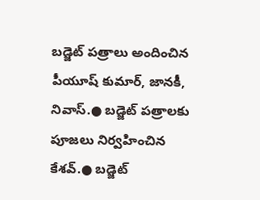బడ్జెట్ పత్రాలు అందించిన పీయూష్ కుమార్, జానకీ, నివాస్.● బడ్జెట్ పత్రాలకు పూజలు నిర్వహించిన కేశవ్.● బడ్జెట్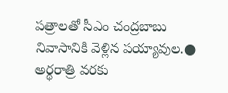పత్రాలతో సీఎం చంద్రబాబు నివాసానికి వెళ్లిన పయ్యావుల.● అర్థరాత్రి వరకు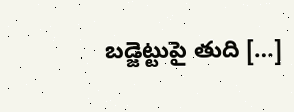బడ్జెట్టుపై తుది […]